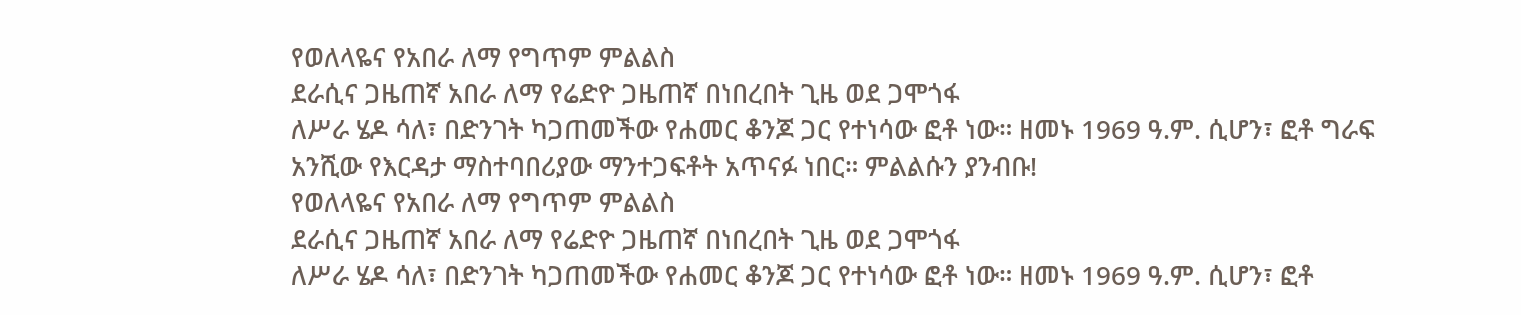የወለላዬና የአበራ ለማ የግጥም ምልልስ
ደራሲና ጋዜጠኛ አበራ ለማ የሬድዮ ጋዜጠኛ በነበረበት ጊዜ ወደ ጋሞጎፋ
ለሥራ ሄዶ ሳለ፣ በድንገት ካጋጠመችው የሐመር ቆንጆ ጋር የተነሳው ፎቶ ነው። ዘመኑ 1969 ዓ.ም. ሲሆን፣ ፎቶ ግራፍ አንሺው የእርዳታ ማስተባበሪያው ማንተጋፍቶት አጥናፉ ነበር። ምልልሱን ያንብቡ!
የወለላዬና የአበራ ለማ የግጥም ምልልስ
ደራሲና ጋዜጠኛ አበራ ለማ የሬድዮ ጋዜጠኛ በነበረበት ጊዜ ወደ ጋሞጎፋ
ለሥራ ሄዶ ሳለ፣ በድንገት ካጋጠመችው የሐመር ቆንጆ ጋር የተነሳው ፎቶ ነው። ዘመኑ 1969 ዓ.ም. ሲሆን፣ ፎቶ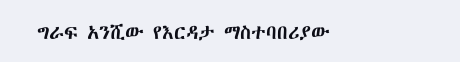ግራፍ አንሺው የእርዳታ ማስተባበሪያው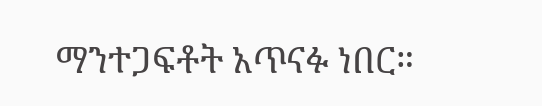ማንተጋፍቶት አጥናፉ ነበር።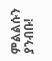ምልልሱን ያንብቡ!